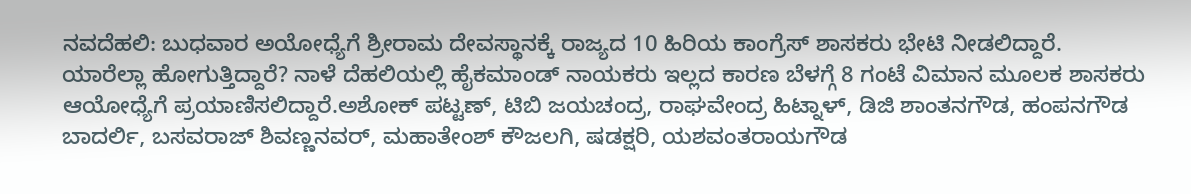ನವದೆಹಲಿ: ಬುಧವಾರ ಅಯೋಧ್ಯೆಗೆ ಶ್ರೀರಾಮ ದೇವಸ್ಥಾನಕ್ಕೆ ರಾಜ್ಯದ 10 ಹಿರಿಯ ಕಾಂಗ್ರೆಸ್ ಶಾಸಕರು ಭೇಟಿ ನೀಡಲಿದ್ದಾರೆ.
ಯಾರೆಲ್ಲಾ ಹೋಗುತ್ತಿದ್ದಾರೆ? ನಾಳೆ ದೆಹಲಿಯಲ್ಲಿ ಹೈಕಮಾಂಡ್ ನಾಯಕರು ಇಲ್ಲದ ಕಾರಣ ಬೆಳಗ್ಗೆ 8 ಗಂಟೆ ವಿಮಾನ ಮೂಲಕ ಶಾಸಕರು ಆಯೋಧ್ಯೆಗೆ ಪ್ರಯಾಣಿಸಲಿದ್ದಾರೆ.ಅಶೋಕ್ ಪಟ್ಟಣ್, ಟಿಬಿ ಜಯಚಂದ್ರ, ರಾಘವೇಂದ್ರ ಹಿಟ್ನಾಳ್, ಡಿಜಿ ಶಾಂತನಗೌಡ, ಹಂಪನಗೌಡ ಬಾದರ್ಲಿ, ಬಸವರಾಜ್ ಶಿವಣ್ಣನವರ್, ಮಹಾತೇಂಶ್ ಕೌಜಲಗಿ, ಷಡಕ್ಷರಿ, ಯಶವಂತರಾಯಗೌಡ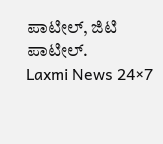ಪಾಟೀಲ್, ಜಿಟಿ ಪಾಟೀಲ್.
Laxmi News 24×7